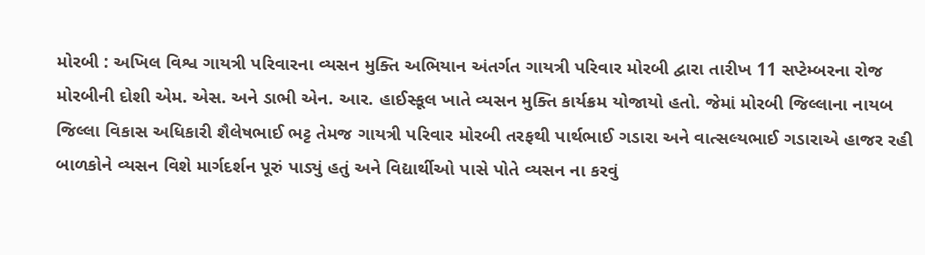મોરબી : અખિલ વિશ્વ ગાયત્રી પરિવારના વ્યસન મુક્તિ અભિયાન અંતર્ગત ગાયત્રી પરિવાર મોરબી દ્વારા તારીખ 11 સપ્ટેમ્બરના રોજ મોરબીની દોશી એમ. એસ. અને ડાભી એન. આર. હાઈસ્કૂલ ખાતે વ્યસન મુક્તિ કાર્યક્રમ યોજાયો હતો. જેમાં મોરબી જિલ્લાના નાયબ જિલ્લા વિકાસ અધિકારી શૈલેષભાઈ ભટ્ટ તેમજ ગાયત્રી પરિવાર મોરબી તરફથી પાર્થભાઈ ગડારા અને વાત્સલ્યભાઈ ગડારાએ હાજર રહી બાળકોને વ્યસન વિશે માર્ગદર્શન પૂરું પાડ્યું હતું અને વિદ્યાર્થીઓ પાસે પોતે વ્યસન ના કરવું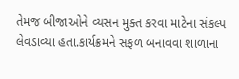તેમજ બીજાઓને વ્યસન મુક્ત કરવા માટેના સંકલ્પ લેવડાવ્યા હતા.કાર્યક્રમને સફળ બનાવવા શાળાના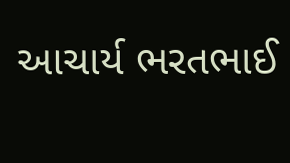આચાર્ય ભરતભાઈ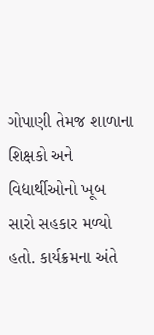ગોપાણી તેમજ શાળાના શિક્ષકો અને વિદ્યાર્થીઓનો ખૂબ સારો સહકાર મળ્યો હતો. કાર્યક્રમના અંતે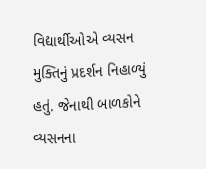વિદ્યાર્થીઓએ વ્યસન મુક્તિનું પ્રદર્શન નિહાળ્યું હતું. જેનાથી બાળકોને વ્યસનના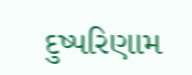દુષ્પરિણામ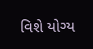વિશે યોગ્ય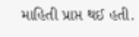માહિતી પ્રાપ્ત થઈ હતી.